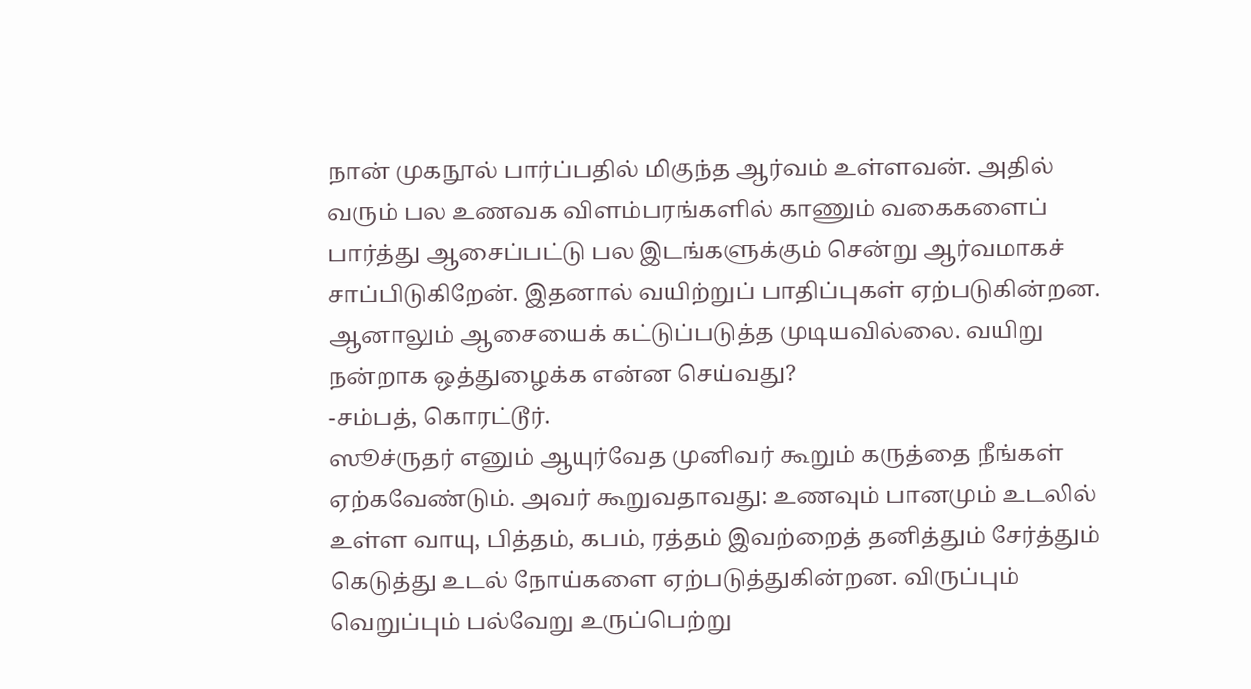நான் முகநூல் பார்ப்பதில் மிகுந்த ஆர்வம் உள்ளவன். அதில் வரும் பல உணவக விளம்பரங்களில் காணும் வகைகளைப் பார்த்து ஆசைப்பட்டு பல இடங்களுக்கும் சென்று ஆர்வமாகச் சாப்பிடுகிறேன். இதனால் வயிற்றுப் பாதிப்புகள் ஏற்படுகின்றன. ஆனாலும் ஆசையைக் கட்டுப்படுத்த முடியவில்லை. வயிறு நன்றாக ஒத்துழைக்க என்ன செய்வது?
-சம்பத், கொரட்டூர்.
ஸூச்ருதர் எனும் ஆயுர்வேத முனிவர் கூறும் கருத்தை நீங்கள் ஏற்கவேண்டும். அவர் கூறுவதாவது: உணவும் பானமும் உடலில் உள்ள வாயு, பித்தம், கபம், ரத்தம் இவற்றைத் தனித்தும் சேர்த்தும் கெடுத்து உடல் நோய்களை ஏற்படுத்துகின்றன. விருப்பும் வெறுப்பும் பல்வேறு உருப்பெற்று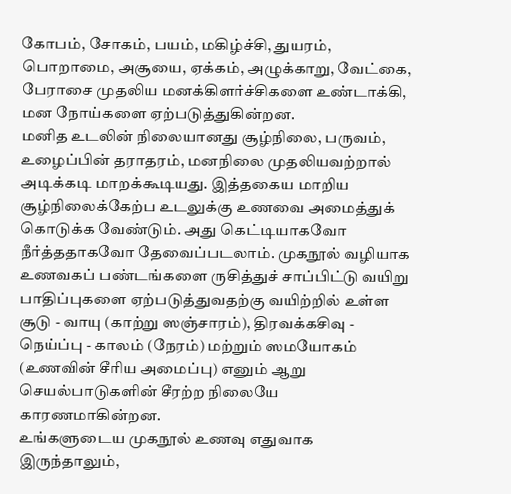கோபம், சோகம், பயம், மகிழ்ச்சி, துயரம், பொறாமை, அசூயை, ஏக்கம், அழுக்காறு, வேட்கை, பேராசை முதலிய மனக்கிளர்ச்சிகளை உண்டாக்கி, மன நோய்களை ஏற்படுத்துகின்றன.
மனித உடலின் நிலையானது சூழ்நிலை, பருவம், உழைப்பின் தராதரம், மனநிலை முதலியவற்றால் அடிக்கடி மாறக்கூடியது. இத்தகைய மாறிய சூழ்நிலைக்கேற்ப உடலுக்கு உணவை அமைத்துக் கொடுக்க வேண்டும். அது கெட்டியாகவோ நீர்த்ததாகவோ தேவைப்படலாம். முகநூல் வழியாக உணவகப் பண்டங்களை ருசித்துச் சாப்பிட்டு வயிறு பாதிப்புகளை ஏற்படுத்துவதற்கு வயிற்றில் உள்ள சூடு - வாயு (காற்று ஸஞ்சாரம்), திரவக்கசிவு - நெய்ப்பு - காலம் (நேரம்) மற்றும் ஸமயோகம் (உணவின் சீரிய அமைப்பு) எனும் ஆறு செயல்பாடுகளின் சீரற்ற நிலையே காரணமாகின்றன.
உங்களுடைய முகநூல் உணவு எதுவாக இருந்தாலும்,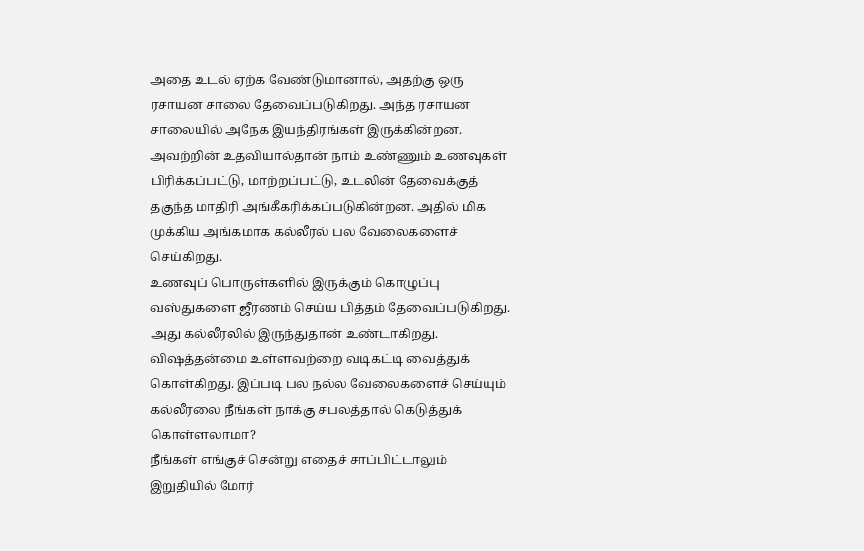அதை உடல் ஏற்க வேண்டுமானால், அதற்கு ஒரு ரசாயன சாலை தேவைப்படுகிறது. அந்த ரசாயன சாலையில் அநேக இயந்திரங்கள் இருக்கின்றன. அவற்றின் உதவியால்தான் நாம் உண்ணும் உணவுகள் பிரிக்கப்பட்டு, மாற்றப்பட்டு, உடலின் தேவைக்குத் தகுந்த மாதிரி அங்கீகரிக்கப்படுகின்றன. அதில் மிக முக்கிய அங்கமாக கல்லீரல் பல வேலைகளைச் செய்கிறது.
உணவுப் பொருள்களில் இருக்கும் கொழுப்பு வஸ்துகளை ஜீரணம் செய்ய பித்தம் தேவைப்படுகிறது. அது கல்லீரலில் இருந்துதான் உண்டாகிறது. விஷத்தன்மை உள்ளவற்றை வடிகட்டி வைத்துக் கொள்கிறது. இப்படி பல நல்ல வேலைகளைச் செய்யும் கல்லீரலை நீங்கள் நாக்கு சபலத்தால் கெடுத்துக் கொள்ளலாமா?
நீங்கள் எங்குச் சென்று எதைச் சாப்பிட்டாலும் இறுதியில் மோர்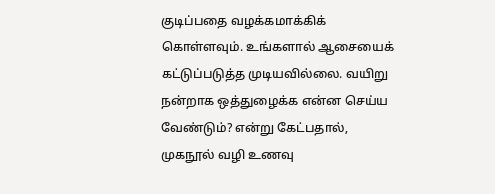குடிப்பதை வழக்கமாக்கிக் கொள்ளவும். உங்களால் ஆசையைக் கட்டுப்படுத்த முடியவில்லை. வயிறு நன்றாக ஒத்துழைக்க என்ன செய்ய வேண்டும்? என்று கேட்பதால், முகநூல் வழி உணவு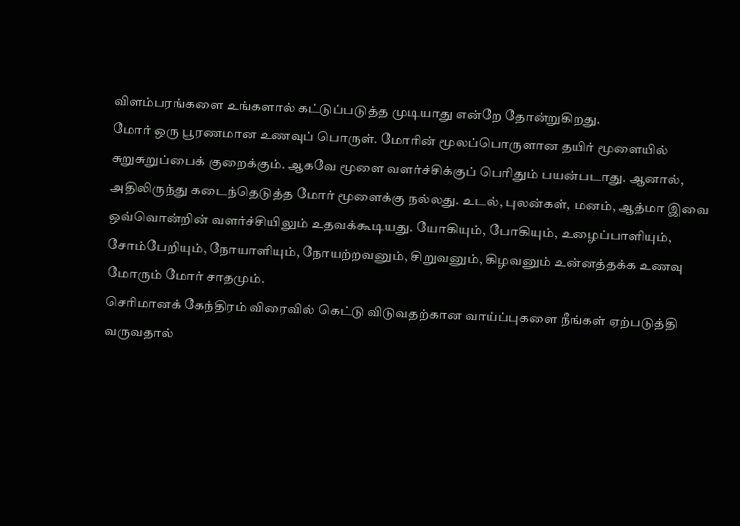விளம்பரங்களை உங்களால் கட்டுப்படுத்த முடியாது என்றே தோன்றுகிறது.
மோர் ஒரு பூரணமான உணவுப் பொருள். மோரின் மூலப்பொருளான தயிர் மூளையில் சுறுசுறுப்பைக் குறைக்கும். ஆகவே மூளை வளர்ச்சிக்குப் பெரிதும் பயன்படாது. ஆனால், அதிலிருந்து கடைந்தெடுத்த மோர் மூளைக்கு நல்லது. உடல், புலன்கள், மனம், ஆத்மா இவை ஒவ்வொன்றின் வளர்ச்சியிலும் உதவக்கூடியது. யோகியும், போகியும், உழைப்பாளியும், சோம்பேறியும், நோயாளியும், நோயற்றவனும், சிறுவனும், கிழவனும் உன்னத்தக்க உணவு மோரும் மோர் சாதமும்.
செரிமானக் கேந்திரம் விரைவில் கெட்டு விடுவதற்கான வாய்ப்புகளை நீங்கள் ஏற்படுத்தி வருவதால்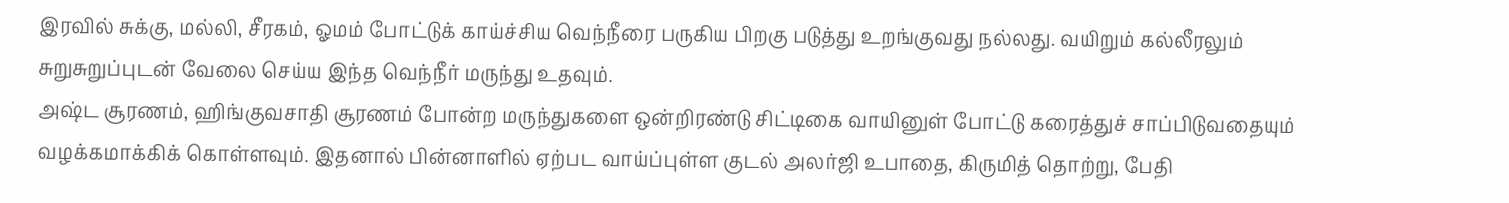இரவில் சுக்கு, மல்லி, சீரகம், ஓமம் போட்டுக் காய்ச்சிய வெந்நீரை பருகிய பிறகு படுத்து உறங்குவது நல்லது. வயிறும் கல்லீரலும் சுறுசுறுப்புடன் வேலை செய்ய இந்த வெந்நீர் மருந்து உதவும்.
அஷ்ட சூரணம், ஹிங்குவசாதி சூரணம் போன்ற மருந்துகளை ஒன்றிரண்டு சிட்டிகை வாயினுள் போட்டு கரைத்துச் சாப்பிடுவதையும் வழக்கமாக்கிக் கொள்ளவும். இதனால் பின்னாளில் ஏற்பட வாய்ப்புள்ள குடல் அலர்ஜி உபாதை, கிருமித் தொற்று, பேதி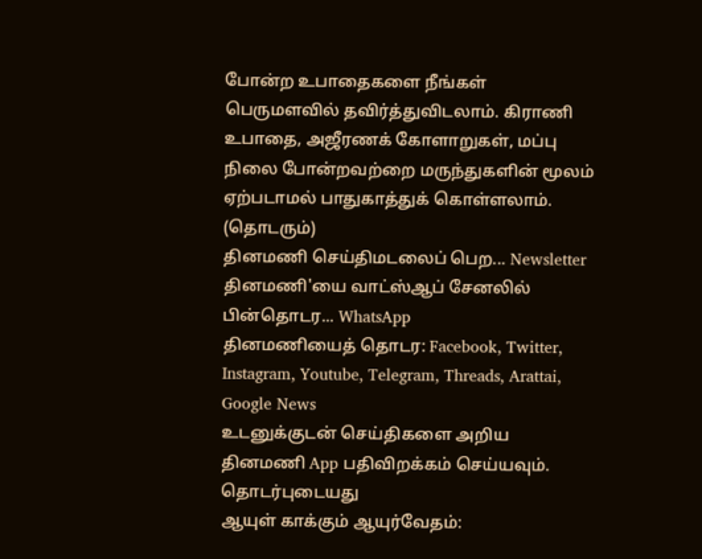போன்ற உபாதைகளை நீங்கள் பெருமளவில் தவிர்த்துவிடலாம். கிராணி உபாதை, அஜீரணக் கோளாறுகள், மப்பு நிலை போன்றவற்றை மருந்துகளின் மூலம் ஏற்படாமல் பாதுகாத்துக் கொள்ளலாம்.
(தொடரும்)
தினமணி செய்திமடலைப் பெற... Newsletter
தினமணி'யை வாட்ஸ்ஆப் சேனலில் பின்தொடர... WhatsApp
தினமணியைத் தொடர: Facebook, Twitter, Instagram, Youtube, Telegram, Threads, Arattai, Google News
உடனுக்குடன் செய்திகளை அறிய தினமணி App பதிவிறக்கம் செய்யவும்.
தொடர்புடையது
ஆயுள் காக்கும் ஆயுர்வேதம்: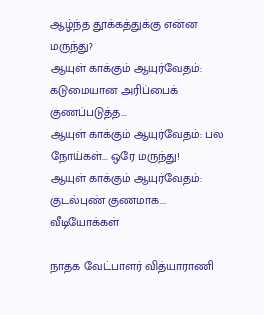ஆழ்ந்த தூக்கத்துக்கு என்ன மருந்து?
ஆயுள் காக்கும் ஆயுர்வேதம்: கடுமையான அரிப்பைக் குணப்படுத்த...
ஆயுள் காக்கும் ஆயுர்வேதம்: பல நோய்கள்... ஒரே மருந்து!
ஆயுள் காக்கும் ஆயுர்வேதம்: குடல்புண் குணமாக...
வீடியோக்கள்

நாதக வேட்பாளர் வித்யாராணி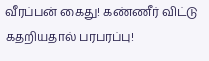வீரப்பன் கைது! கண்ணீர் விட்டு கதறியதால் பரபரப்பு!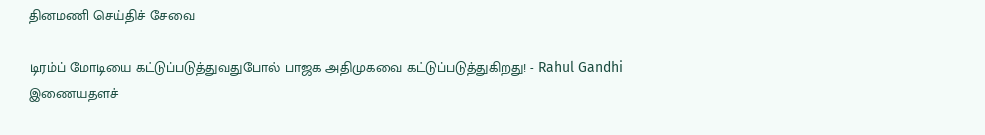தினமணி செய்திச் சேவை

டிரம்ப் மோடியை கட்டுப்படுத்துவதுபோல் பாஜக அதிமுகவை கட்டுப்படுத்துகிறது! - Rahul Gandhi
இணையதளச்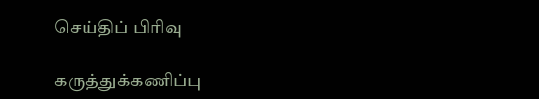செய்திப் பிரிவு

கருத்துக்கணிப்பு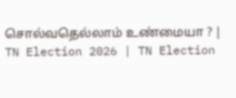சொல்வதெல்லாம் உண்மையா ? | TN Election 2026 | TN Election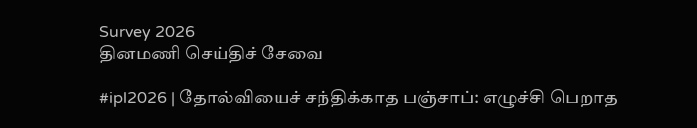Survey 2026
தினமணி செய்திச் சேவை

#ipl2026 | தோல்வியைச் சந்திக்காத பஞ்சாப்: எழுச்சி பெறாத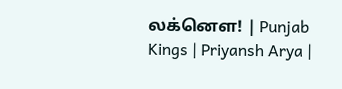லக்னௌ! | Punjab Kings | Priyansh Arya |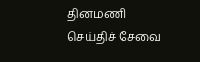தினமணி செய்திச் சேவை